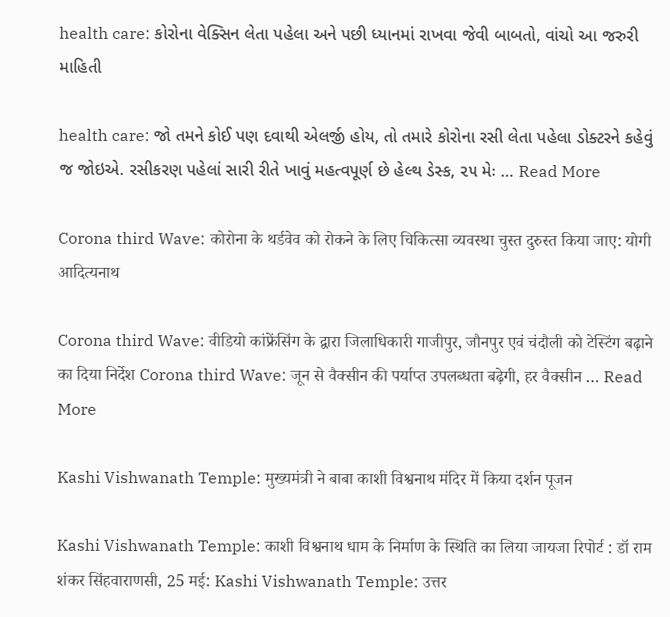health care: કોરોના વેક્સિન લેતા પહેલા અને પછી ધ્યાનમાં રાખવા જેવી બાબતો, વાંચો આ જરુરી માહિતી

health care: જો તમને કોઈ પણ દવાથી એલર્જી હોય, તો તમારે કોરોના રસી લેતા પહેલા ડોક્ટરને કહેવું જ જોઇએ. રસીકરણ પહેલાં સારી રીતે ખાવું મહત્વપૂર્ણ છે હેલ્થ ડેસ્ક, ૨૫ મેઃ … Read More

Corona third Wave: कोरोना के थर्डवेव को रोकने के लिए चिकित्सा व्यवस्था चुस्त दुरुस्त किया जाए: योगी आदित्यनाथ

Corona third Wave: वीडियो कांफ्रेंसिंग के द्वारा जिलाधिकारी गाजीपुर, जौनपुर एवं चंदौली को टेस्टिंग बढ़ाने का दिया निर्देश Corona third Wave: जून से वैक्सीन की पर्याप्त उपलब्धता बढ़ेगी, हर वैक्सीन … Read More

Kashi Vishwanath Temple: मुख्यमंत्री ने बाबा काशी विश्वनाथ मंदिर में किया दर्शन पूजन

Kashi Vishwanath Temple: काशी विश्वनाथ धाम के निर्माण के स्थिति का लिया जायजा रिपोर्ट : डॉ राम शंकर सिंहवाराणसी, 25 मई: Kashi Vishwanath Temple: उत्तर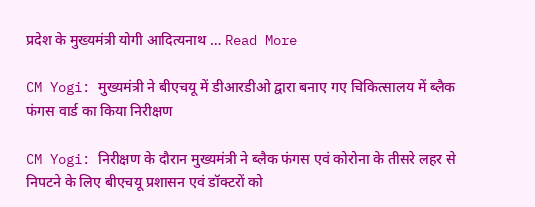प्रदेश के मुख्यमंत्री योगी आदित्यनाथ … Read More

CM Yogi: मुख्यमंत्री ने बीएचयू में डीआरडीओ द्वारा बनाए गए चिकित्सालय में ब्लैक फंगस वार्ड का किया निरीक्षण

CM Yogi: निरीक्षण के दौरान मुख्यमंत्री ने ब्लैक फंगस एवं कोरोना के तीसरे लहर से निपटने के लिए बीएचयू प्रशासन एवं डॉक्टरों को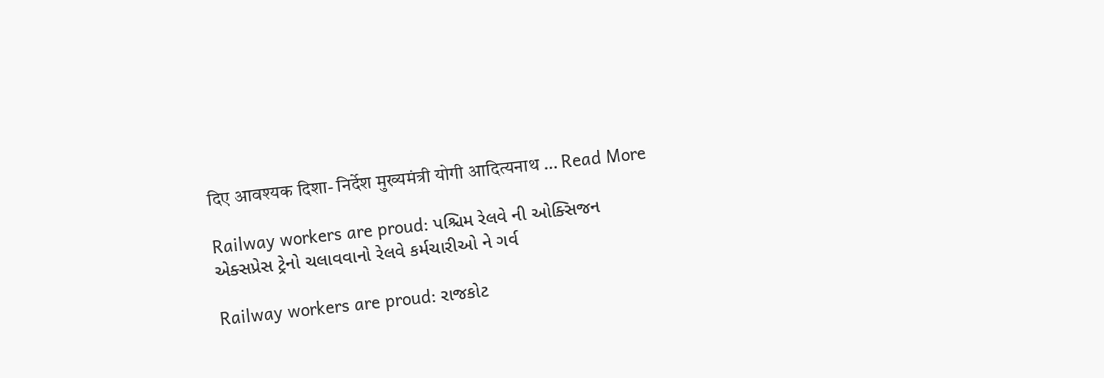दिए आवश्यक दिशा- निर्देश मुख्यमंत्री योगी आदित्यनाथ … Read More

Railway workers are proud: પશ્ચિમ રેલવે ની ઓક્સિજન એક્સપ્રેસ ટ્રેનો ચલાવવાનો રેલવે કર્મચારીઓ ને ગર્વ

Railway workers are proud: રાજકોટ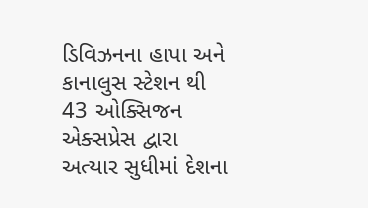ડિવિઝનના હાપા અને કાનાલુસ સ્ટેશન થી 43 ઓક્સિજન એક્સપ્રેસ દ્વારા અત્યાર સુધીમાં દેશના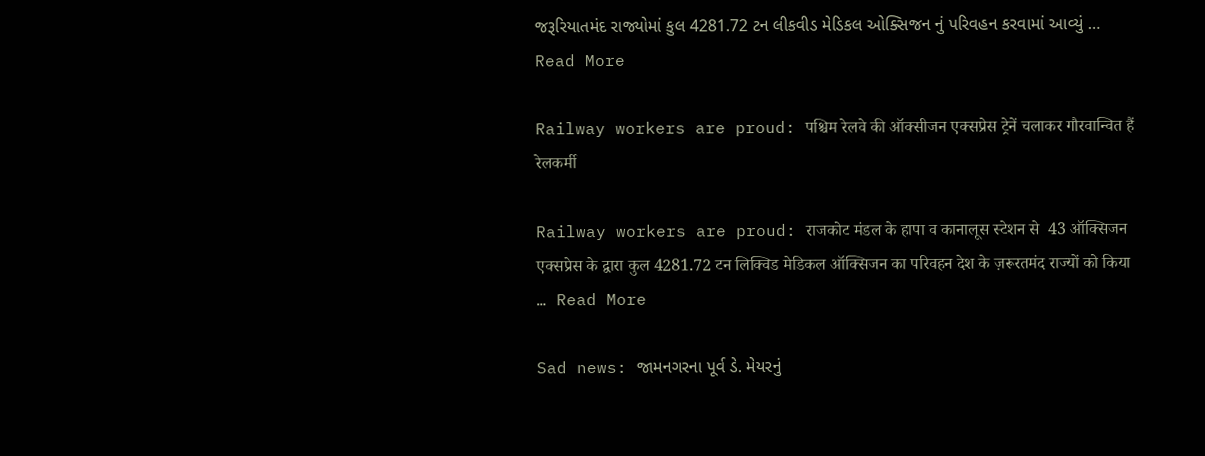જરૂરિયાતમંદ રાજ્યોમાં કુલ 4281.72 ટન લીકવીડ મેડિકલ ઓક્સિજન નું પરિવહન કરવામાં આવ્યું … Read More

Railway workers are proud: पश्चिम रेलवे की ऑक्सीजन एक्सप्रेस ट्रेनें चलाकर गौरवान्वित हैं रेलकर्मी

Railway workers are proud: राजकोट मंडल के हापा व कानालूस स्टेशन से  43 ऑक्सिजन एक्सप्रेस के द्वारा कुल 4281.72 टन लिक्विड मेडिकल ऑक्सिजन का परिवहन देश के ज़रूरतमंद राज्यों को किया … Read More

Sad news: જામનગરના પૂર્વ ડે. મેયરનું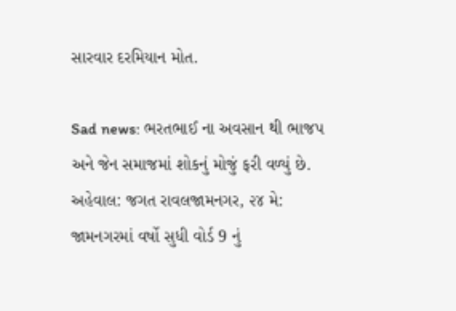સારવાર દરમિયાન મોત.

Sad news: ભરતભાઈ ના અવસાન થી ભાજપ અને જેન સમાજમાં શોકનું મોજું ફરી વળ્યું છે. અહેવાલ: જગત રાવલજામનગર, ૨૪ મે: જામનગરમાં વર્ષો સુધી વોર્ડ 9 નું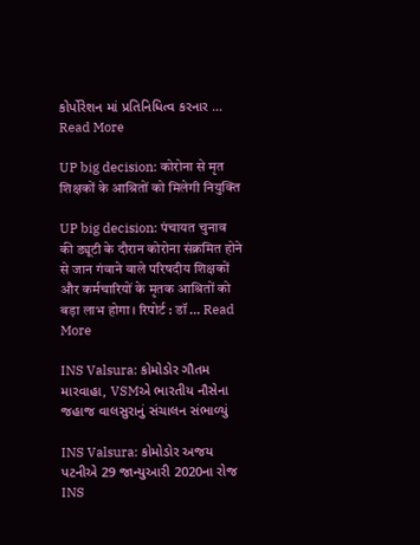કોર્પોરેશન માં પ્રતિનિધિત્વ કરનાર … Read More

UP big decision: कोरोना से मृत शिक्षकों के आश्रितों को मिलेगी नियुक्ति

UP big decision: पंचायत चुनाव की ड्यूटी के दौरान कोरोना संक्रमित होने से जान गंवाने वाले परिषदीय शिक्षकों और कर्मचारियों के मृतक आश्रितों को बड़ा लाभ होगा। रिपोर्ट : डॉ … Read More

INS Valsura: કોમોડોર ગૌતમ મારવાહા, VSMએ ભારતીય નૌસેના જહાજ વાલસુરાનું સંચાલન સંભાળ્યું

INS Valsura: કોમોડોર અજય પટનીએ 29 જાન્યુઆરી 2020ના રોજ INS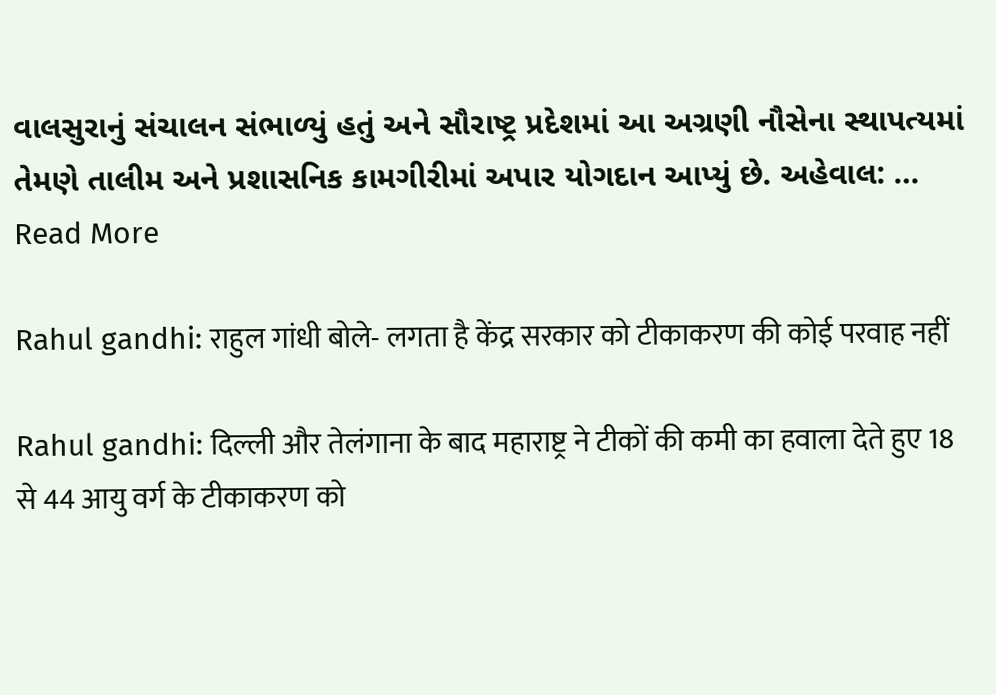વાલસુરાનું સંચાલન સંભાળ્યું હતું અને સૌરાષ્ટ્ર પ્રદેશમાં આ અગ્રણી નૌસેના સ્થાપત્યમાં તેમણે તાલીમ અને પ્રશાસનિક કામગીરીમાં અપાર યોગદાન આપ્યું છે. અહેવાલ: … Read More

Rahul gandhi: राहुल गांधी बोले- लगता है केंद्र सरकार को टीकाकरण की कोई परवाह नहीं

Rahul gandhi: दिल्ली और तेलंगाना के बाद महाराष्ट्र ने टीकों की कमी का हवाला देते हुए 18 से 44 आयु वर्ग के टीकाकरण को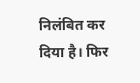निलंबित कर दिया है। फिर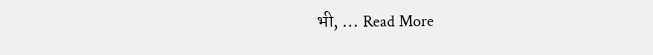भी, … Read More